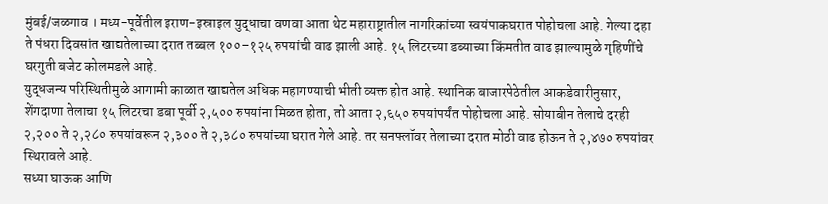मुंबई/जळगाव । मध्य-पूर्वेतील इराण-इस्राइल युद्धाचा वणवा आता थेट महाराष्ट्रातील नागरिकांच्या स्वयंपाकघरात पोहोचला आहे. गेल्या दहा ते पंधरा दिवसांत खाद्यतेलाच्या दरात तब्बल १००–१२५ रुपयांची वाढ झाली आहे. १५ लिटरच्या डब्याच्या किंमतीत वाढ झाल्यामुळे गृहिणींचे घरगुती बजेट कोलमडले आहे.
युद्धजन्य परिस्थितीमुळे आगामी काळात खाद्यतेल अधिक महागण्याची भीती व्यक्त होत आहे. स्थानिक बाजारपेठेतील आकडेवारीनुसार, शेंगदाणा तेलाचा १५ लिटरचा डबा पूर्वी २,५०० रुपयांना मिळत होता, तो आता २,६५० रुपयांपर्यंत पोहोचला आहे. सोयाबीन तेलाचे दरही २,२०० ते २,२८० रुपयांवरून २,३०० ते २,३८० रुपयांच्या घरात गेले आहे. तर सनफ्लॉवर तेलाच्या दरात मोठी वाढ होऊन ते २,४७० रुपयांवर स्थिरावले आहे.
सध्या घाऊक आणि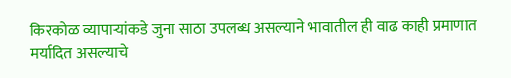किरकोळ व्यापाऱ्यांकडे जुना साठा उपलब्ध असल्याने भावातील ही वाढ काही प्रमाणात मर्यादित असल्याचे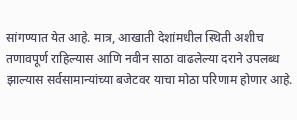सांगण्यात येत आहे. मात्र, आखाती देशांमधील स्थिती अशीच तणावपूर्ण राहिल्यास आणि नवीन साठा वाढलेल्या दराने उपलब्ध झाल्यास सर्वसामान्यांच्या बजेटवर याचा मोठा परिणाम होणार आहे.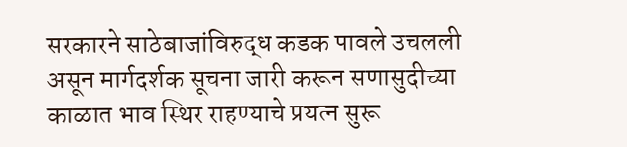सरकारने साठेबाजांविरुद्ध कडक पावले उचलली असून मार्गदर्शक सूचना जारी करून सणासुदीच्या काळात भाव स्थिर राहण्याचे प्रयत्न सुरू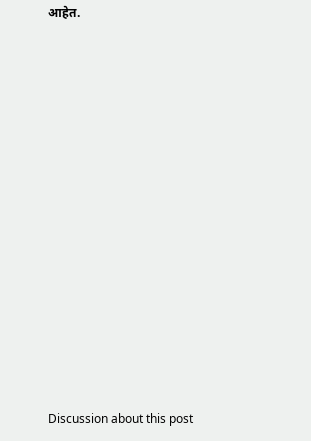आहेत.















Discussion about this post